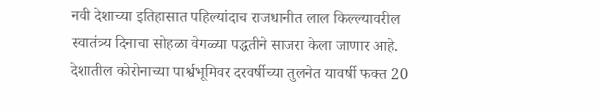नवी देशाच्या इतिहासात पहिल्यांदाच राजधानीत लाल किल्ल्यावरील स्वातंत्र्य दिनाचा सोहळा वेगळ्या पद्धतीने साजरा केला जाणार आहे. देशातील कोरोनाच्या पार्श्वभूमिवर दरवर्षीच्या तुलनेत यावर्षी फक्त 20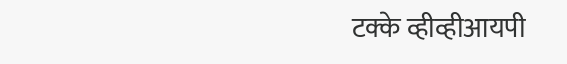टक्के व्हीव्हीआयपी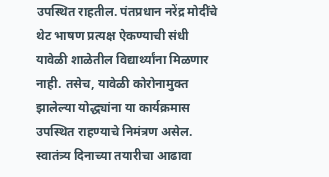उपस्थित राहतील. पंतप्रधान नरेंद्र मोदींचे थेट भाषण प्रत्यक्ष ऐकण्याची संधी यावेळी शाळेतील विद्यार्थ्यांना मिळणार नाही. तसेच, यावेळी कोरोनामुक्त झालेल्या योद्ध्यांना या कार्यक्रमास उपस्थित राहण्याचे निमंत्रण असेल.
स्वातंत्र्य दिनाच्या तयारीचा आढावा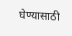घेण्यासाठी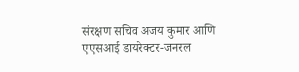संरक्षण सचिव अजय कुमार आणि एएसआई डायरेक्टर-जनरल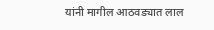यांनी मागील आठवड्यात लाल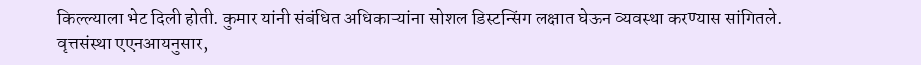किल्ल्याला भेट दिली होती. कुमार यांनी संबंधित अधिकाऱ्यांना सोशल डिस्टन्सिंग लक्षात घेऊन व्यवस्था करण्यास सांगितले. वृत्तसंस्था एएनआयनुसार,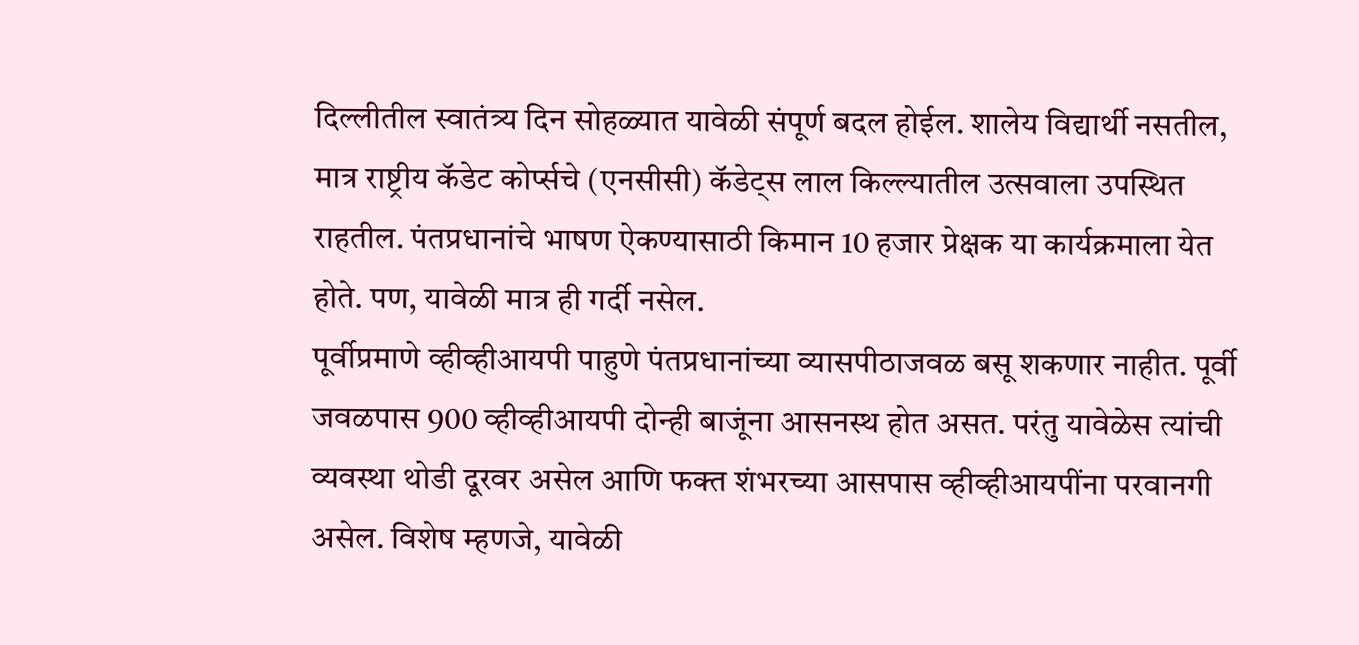दिल्लीतील स्वातंत्र्य दिन सोहळ्यात यावेळी संपूर्ण बदल होईल. शालेय विद्यार्थी नसतील, मात्र राष्ट्रीय कॅडेट कोर्प्सचे (एनसीसी) कॅडेट्स लाल किल्ल्यातील उत्सवाला उपस्थित राहतील. पंतप्रधानांचे भाषण ऐकण्यासाठी किमान 10 हजार प्रेक्षक या कार्यक्रमाला येत होते. पण, यावेळी मात्र ही गर्दी नसेल.
पूर्वीप्रमाणे व्हीव्हीआयपी पाहुणे पंतप्रधानांच्या व्यासपीठाजवळ बसू शकणार नाहीत. पूर्वी जवळपास 900 व्हीव्हीआयपी दोन्ही बाजूंना आसनस्थ होत असत. परंतु यावेळेस त्यांची व्यवस्था थोडी दूरवर असेल आणि फक्त शंभरच्या आसपास व्हीव्हीआयपींना परवानगी असेल. विशेष म्हणजे, यावेळी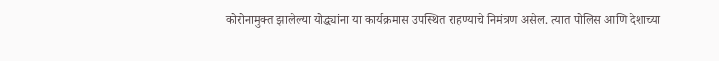कोरोनामुक्त झालेल्या योद्ध्यांना या कार्यक्रमास उपस्थित राहण्याचे निमंत्रण असेल. त्यात पोलिस आणि देशाच्या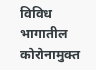विविध भागातील कोरोनामुक्त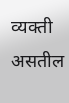व्यक्ती असतील